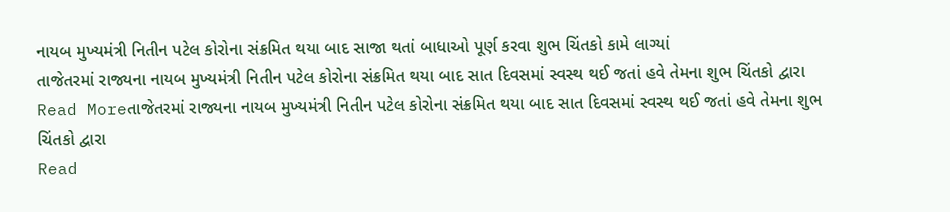નાયબ મુખ્યમંત્રી નિતીન પટેલ કોરોના સંક્રમિત થયા બાદ સાજા થતાં બાધાઓ પૂર્ણ કરવા શુભ ચિંતકો કામે લાગ્યાં
તાજેતરમાં રાજ્યના નાયબ મુખ્યમંત્રી નિતીન પટેલ કોરોના સંક્રમિત થયા બાદ સાત દિવસમાં સ્વસ્થ થઈ જતાં હવે તેમના શુભ ચિંતકો દ્વારા
Read Moreતાજેતરમાં રાજ્યના નાયબ મુખ્યમંત્રી નિતીન પટેલ કોરોના સંક્રમિત થયા બાદ સાત દિવસમાં સ્વસ્થ થઈ જતાં હવે તેમના શુભ ચિંતકો દ્વારા
Read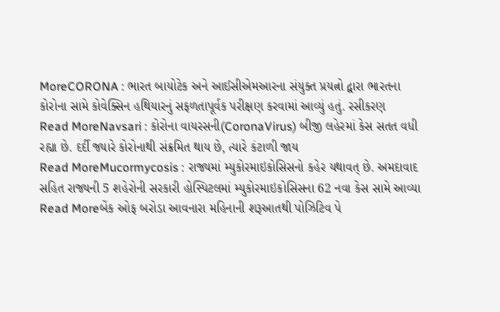MoreCORONA : ભારત બાયોટેક અને આઈસીએમઆરના સંયુક્ત પ્રયત્નો દ્વારા ભારતના કોરોના સામે કોવેક્સિન હથિયારનું સફળતાપૂર્વક પરીક્ષણ કરવામાં આવ્યું હતું. રસીકરણ
Read MoreNavsari : કોરોના વાયરસની(CoronaVirus) બીજી લહેરમાં કેસ સતત વધી રહ્યા છે. દર્દી જ્યારે કોરોનાથી સંક્રમિત થાય છે, ત્યારે કંટાળી જાય
Read MoreMucormycosis : રાજ્યમાં મ્યુકોરમાઇકોસિસનો કહેર યથાવત્ છે. અમદાવાદ સહિત રાજ્યની 5 શહેરોની સરકારી હોસ્પિટલમાં મ્યુકોરમાઇકોસિસના 62 નવા કેસ સામે આવ્યા
Read Moreબેંક ઓફ બરોડા આવનારા મહિનાની શરૂઆતથી પોઝિટિવ પે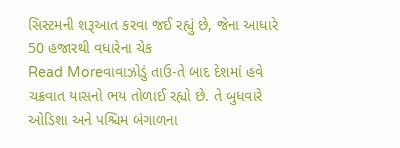સિસ્ટમની શરૂઆત કરવા જઈ રહ્યું છે, જેના આધારે 50 હજારથી વધારેના ચેક
Read Moreવાવાઝોડું તાઉ-તે બાદ દેશમાં હવે ચક્રવાત યાસનો ભય તોળાઈ રહ્યો છે. તે બુધવારે ઓડિશા અને પશ્ચિમ બંગાળના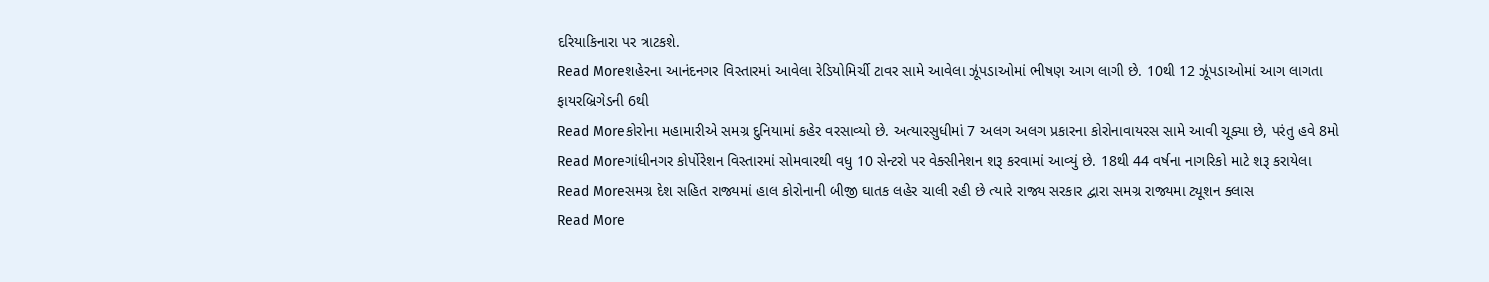દરિયાકિનારા પર ત્રાટકશે.
Read Moreશહેરના આનંદનગર વિસ્તારમાં આવેલા રેડિયોમિર્ચી ટાવર સામે આવેલા ઝૂંપડાઓમાં ભીષણ આગ લાગી છે. 10થી 12 ઝૂંપડાઓમાં આગ લાગતા ફાયરબ્રિગેડની 6થી
Read Moreકોરોના મહામારીએ સમગ્ર દુનિયામાં કહેર વરસાવ્યો છે. અત્યારસુધીમાં 7 અલગ અલગ પ્રકારના કોરોનાવાયરસ સામે આવી ચૂક્યા છે, પરંતુ હવે 8મો
Read Moreગાંધીનગર કોર્પોરેશન વિસ્તારમાં સોમવારથી વધુ 10 સેન્ટરો પર વેક્સીનેશન શરૂ કરવામાં આવ્યું છે. 18થી 44 વર્ષના નાગરિકો માટે શરૂ કરાયેલા
Read Moreસમગ્ર દેશ સહિત રાજ્યમાં હાલ કોરોનાની બીજી ઘાતક લહેર ચાલી રહી છે ત્યારે રાજ્ય સરકાર દ્વારા સમગ્ર રાજ્યમા ટ્યૂશન ક્લાસ
Read More